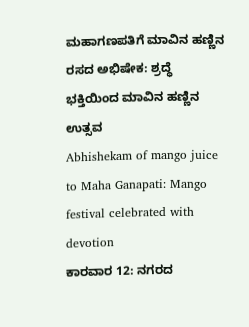ಮಹಾಗಣಪತಿಗೆ ಮಾವಿನ ಹಣ್ಣಿನ ರಸದ ಅಭಿಷೇಕ: ಶ್ರದ್ಧೆ ಭಕ್ತಿಯಿಂದ ಮಾವಿನ ಹಣ್ಣಿನ ಉತ್ಸವ
Abhishekam of mango juice to Maha Ganapati: Mango festival celebrated with devotion
ಕಾರವಾರ 12: ನಗರದ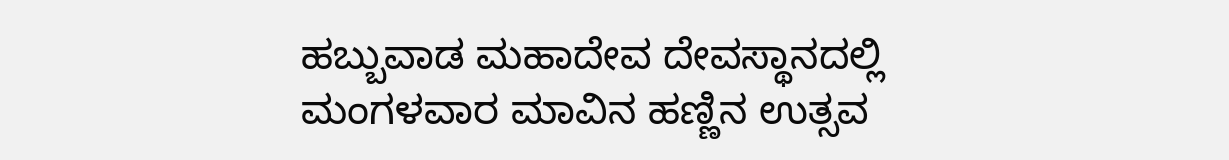ಹಬ್ಬುವಾಡ ಮಹಾದೇವ ದೇವಸ್ಥಾನದಲ್ಲಿ ಮಂಗಳವಾರ ಮಾವಿನ ಹಣ್ಣಿನ ಉತ್ಸವ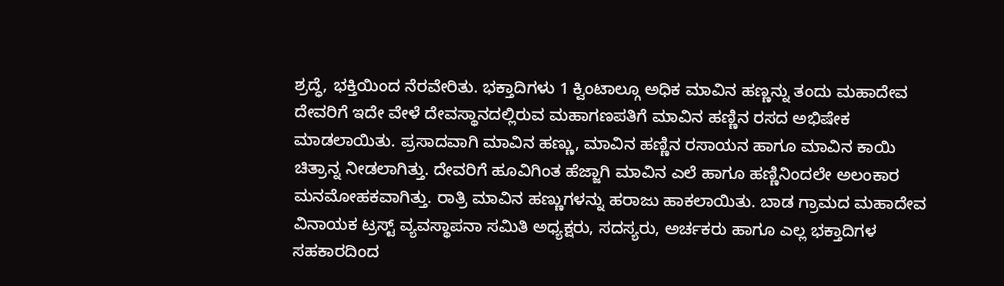ಶ್ರದ್ಧೆ, ಭಕ್ತಿಯಿಂದ ನೆರವೇರಿತು. ಭಕ್ತಾದಿಗಳು 1 ಕ್ವಿಂಟಾಲ್ಗೂ ಅಧಿಕ ಮಾವಿನ ಹಣ್ಣನ್ನು ತಂದು ಮಹಾದೇವ ದೇವರಿಗೆ ಇದೇ ವೇಳೆ ದೇವಸ್ಥಾನದಲ್ಲಿರುವ ಮಹಾಗಣಪತಿಗೆ ಮಾವಿನ ಹಣ್ಣಿನ ರಸದ ಅಭಿಷೇಕ ಮಾಡಲಾಯಿತು. ಪ್ರಸಾದವಾಗಿ ಮಾವಿನ ಹಣ್ಣು, ಮಾವಿನ ಹಣ್ಣಿನ ರಸಾಯನ ಹಾಗೂ ಮಾವಿನ ಕಾಯಿ ಚಿತ್ರಾನ್ನ ನೀಡಲಾಗಿತ್ತು. ದೇವರಿಗೆ ಹೂವಿಗಿಂತ ಹೆಜ್ಜಾಗಿ ಮಾವಿನ ಎಲೆ ಹಾಗೂ ಹಣ್ಣಿನಿಂದಲೇ ಅಲಂಕಾರ ಮನಮೋಹಕವಾಗಿತ್ತು. ರಾತ್ರಿ ಮಾವಿನ ಹಣ್ಣುಗಳನ್ನು ಹರಾಜು ಹಾಕಲಾಯಿತು. ಬಾಡ ಗ್ರಾಮದ ಮಹಾದೇವ ವಿನಾಯಕ ಟ್ರಸ್ಟ್ ವ್ಯವಸ್ಥಾಪನಾ ಸಮಿತಿ ಅಧ್ಯಕ್ಷರು, ಸದಸ್ಯರು, ಅರ್ಚಕರು ಹಾಗೂ ಎಲ್ಲ ಭಕ್ತಾದಿಗಳ ಸಹಕಾರದಿಂದ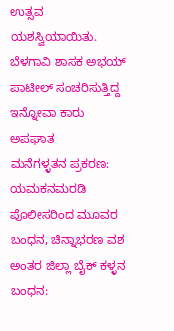ಉತ್ಸವ ಯಶಸ್ವಿಯಾಯಿತು.
ಬೆಳಗಾವಿ ಶಾಸಕ ಅಭಯ್ ಪಾಟೀಲ್ ಸಂಚರಿಸುತ್ತಿದ್ದ ಇನ್ನೋವಾ ಕಾರು ಅಪಘಾತ
ಮನೆಗಳ್ಳತನ ಪ್ರಕರಣ: ಯಮಕನಮರಡಿ ಪೊಲೀಸರಿಂದ ಮೂವರ ಬಂಧನ, ಚಿನ್ನಾಭರಣ ವಶ
ಅಂತರ ಜಿಲ್ಲಾ ಬೈಕ್ ಕಳ್ಳನ ಬಂಧನ: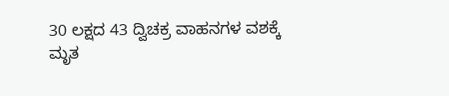30 ಲಕ್ಷದ 43 ದ್ವಿಚಕ್ರ ವಾಹನಗಳ ವಶಕ್ಕೆ
ಮೃತ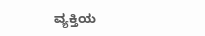ವ್ಯಕ್ತಿಯ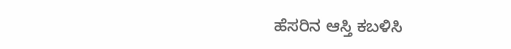ಹೆಸರಿನ ಆಸ್ತಿ ಕಬಳಿಸಿ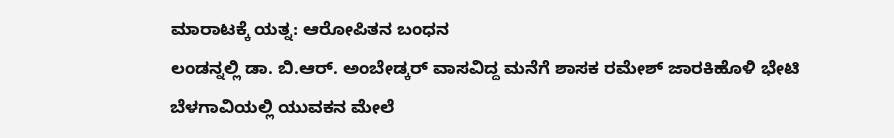ಮಾರಾಟಕ್ಕೆ ಯತ್ನ: ಆರೋಪಿತನ ಬಂಧನ
ಲಂಡನ್ನಲ್ಲಿ ಡಾ. ಬಿ.ಆರ್. ಅಂಬೇಡ್ಕರ್ ವಾಸವಿದ್ದ ಮನೆಗೆ ಶಾಸಕ ರಮೇಶ್ ಜಾರಕಿಹೊಳಿ ಭೇಟಿ
ಬೆಳಗಾವಿಯಲ್ಲಿ ಯುವಕನ ಮೇಲೆ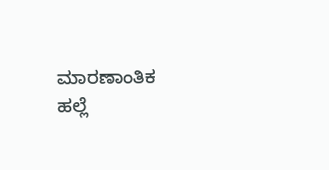ಮಾರಣಾಂತಿಕ ಹಲ್ಲೆ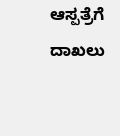ಆಸ್ಪತ್ರೆಗೆ ದಾಖಲು